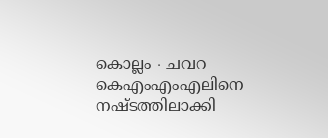കൊല്ലം ∙ ചവറ കെഎംഎംഎലിനെ നഷ്ടത്തിലാക്കി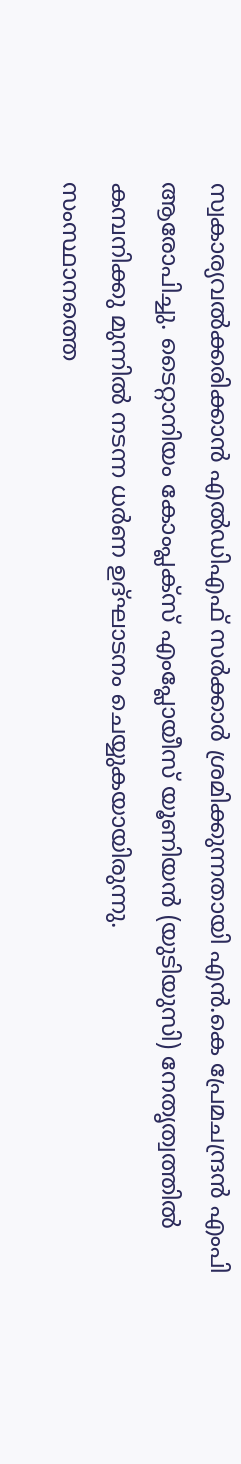സ്വകാര്യവൽക്കരിക്കാൻ എൽഡിഎഫ് സർക്കാർ ശ്രമിക്കുന്നതായി എൻ.കെ പ്രേമചന്ദ്രൻ എംപി ആരോപിച്ചു. ടൈറ്റാനിയം കോംപ്ലക്സ് എംപ്ലോയീസ് യൂണിയൻ (യുടിയുസി) നേതൃത്വത്തിൽ കമ്പനിക്കു മുന്നിൽ നടന്ന ധർണ ഉദ്ഘാടനം ചെയ്യുകയായിരുന്നു.
സംസ്ഥാനത്തെ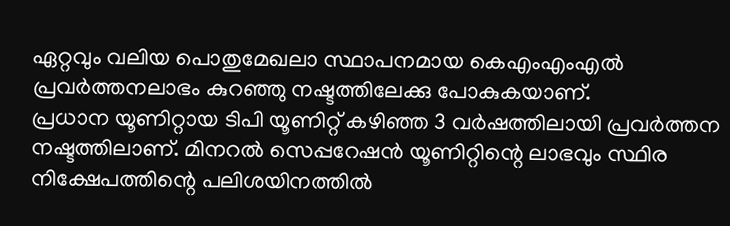ഏറ്റവും വലിയ പൊതുമേഖലാ സ്ഥാപനമായ കെഎംഎംഎൽ പ്രവർത്തനലാഭം കുറഞ്ഞു നഷ്ടത്തിലേക്കു പോകുകയാണ്.
പ്രധാന യൂണിറ്റായ ടിപി യൂണിറ്റ് കഴിഞ്ഞ 3 വർഷത്തിലായി പ്രവർത്തന നഷ്ടത്തിലാണ്. മിനറൽ സെപ്പറേഷൻ യൂണിറ്റിന്റെ ലാഭവും സ്ഥിര നിക്ഷേപത്തിന്റെ പലിശയിനത്തിൽ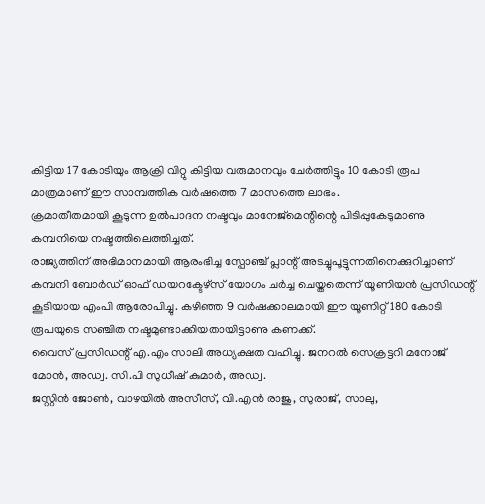കിട്ടിയ 17 കോടിയും ആക്രി വിറ്റു കിട്ടിയ വരുമാനവും ചേർത്തിട്ടും 10 കോടി രൂപ മാത്രമാണ് ഈ സാമ്പത്തിക വർഷത്തെ 7 മാസത്തെ ലാഭം.
ക്രമാതീതമായി കൂടുന്ന ഉൽപാദന നഷ്ടവും മാനേജ്മെന്റിന്റെ പിടിപ്പുകേടുമാണു കമ്പനിയെ നഷ്ടത്തിലെത്തിച്ചത്.
രാജ്യത്തിന് അഭിമാനമായി ആരംഭിച്ച സ്പോഞ്ച് പ്ലാന്റ് അടച്ചുപൂട്ടുന്നതിനെക്കുറിച്ചാണ് കമ്പനി ബോർഡ് ഓഫ് ഡയറക്ടേഴ്സ് യോഗം ചർച്ച ചെയ്തതെന്ന് യൂണിയൻ പ്രസിഡന്റ് കൂടിയായ എംപി ആരോപിച്ചു. കഴിഞ്ഞ 9 വർഷക്കാലമായി ഈ യൂണിറ്റ് 180 കോടി രൂപയുടെ സഞ്ചിത നഷ്ടമുണ്ടാക്കിയതായിട്ടാണു കണക്ക്.
വൈസ് പ്രസിഡന്റ് എ.എം സാലി അധ്യക്ഷത വഹിച്ചു. ജനറൽ സെക്രട്ടറി മനോജ് മോൻ, അഡ്വ. സി.പി സുധീഷ് കുമാർ, അഡ്വ.
ജസ്റ്റിൻ ജോൺ, വാഴയിൽ അസീസ്, വി.എൻ രാജു, സുരാജ്, സാലു,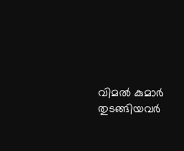വിമൽ കുമാർ തുടങ്ങിയവർ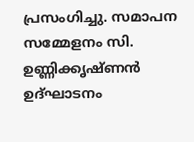പ്രസംഗിച്ചു. സമാപന സമ്മേളനം സി.
ഉണ്ണിക്കൃഷ്ണൻ ഉദ്ഘാടനം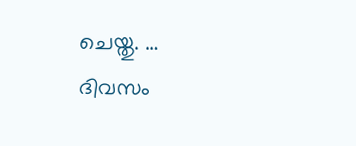ചെയ്തു. …
ദിവസം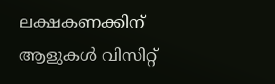ലക്ഷകണക്കിന് ആളുകൾ വിസിറ്റ്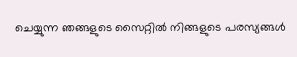ചെയ്യുന്ന ഞങ്ങളുടെ സൈറ്റിൽ നിങ്ങളുടെ പരസ്യങ്ങൾ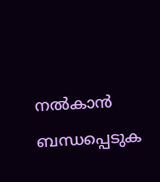നൽകാൻ ബന്ധപ്പെടുക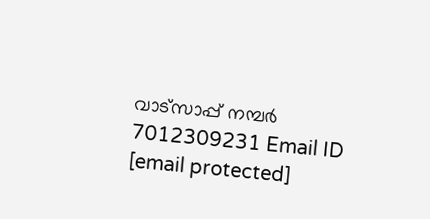വാട്സാപ്പ് നമ്പർ 7012309231 Email ID [email protected]